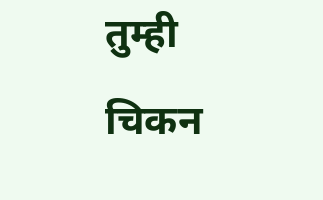तुम्ही चिकन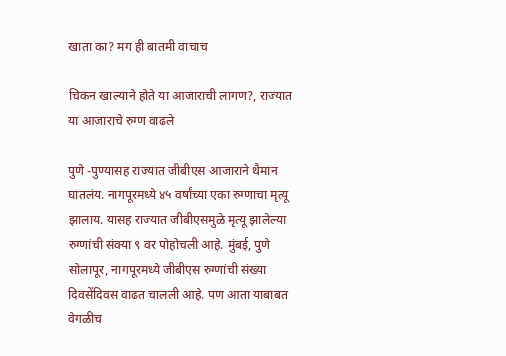खाता का? मग ही बातमी वाचाच

चिकन खाल्याने होते या आजाराची लागण?, राज्यात या आजाराचे रुग्ण वाढले

पुणे -पुण्यासह राज्यात जीबीएस आजाराने थैमान घातलंय. नागपूरमध्ये ४५ वर्षांच्या एका रुग्णाचा मृत्यू झालाय. यासह राज्यात जीबीएसमुळे मृत्यू झालेल्या रुग्णांची संक्या ९ वर पोहोचली आहे. मुंबई, पुणे सोलापूर, नागपूरमध्ये जीबीएस रुग्णांची संख्या दिवसेंदिवस वाढत चालली आहे. पण आता याबाबत वेगळीच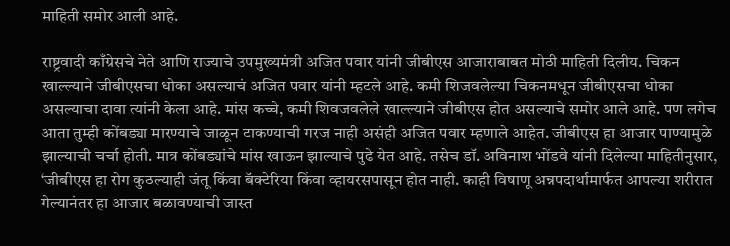माहिती समोर आली आहे.

राष्ट्रवादी काँग्रेसचे नेते आणि राज्याचे उपमुख्यमंत्री अजित पवार यांनी जीबीएस आजाराबाबत मोठी माहिती दिलीय. चिकन खाल्ल्याने जीबीएसचा धोका असल्याचं अजित पवार यांनी म्हटले आहे. कमी शिजवलेल्या चिकनमधून जीबीएसचा धोका असल्याचा दावा त्यांनी केला आहे. मांस कच्चे, कमी शिवजवलेले खाल्ल्याने जीबीएस होत असल्याचे समोर आले आहे. पण लगेच आता तुम्ही कोंबड्या मारण्याचे जाळून टाकण्याची गरज नाही असंही अजित पवार म्हणाले आहेत. जीबीएस हा आजार पाण्यामुळे झाल्याची चर्चा होती. मात्र कोंबड्यांचे मांस खाऊन झाल्याचे पुढे येत आहे. तसेच डॉ. अविनाश भोंडवे यांनी दिलेल्या माहितीनुसार, ‘जीबीएस हा रोग कुठल्याही जंतू किंवा बॅक्टेरिया किंवा व्हायरसपासून होत नाही. काही विषाणू अन्नपदार्थामार्फत आपल्या शरीरात गेल्यानंतर हा आजार बळावण्याची जास्त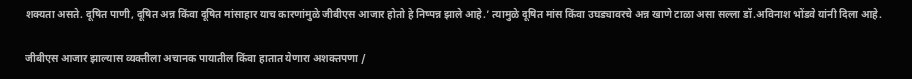शक्यता असते. दूषित पाणी, दूषित अन्न किंवा दूषित मांसाहार याच कारणांमुळे जीबीएस आजार होतो हे निष्पन्न झाले आहे.’ त्यामुळे दूषित मांस किंवा उघड्यावरचे अन्न खाणे टाळा असा सल्ला डॉ.अविनाश भोंडवे यांनी दिला आहे.

जीबीएस आजार झाल्यास व्यक्तीला अचानक पायातील किंवा हातात येणारा अशक्तपणा /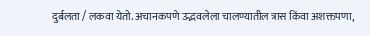दुर्बलता / लकवा येतो. अचानकपणे उद्भवलेला चालण्यातील त्रास किंवा अशक्तपणा,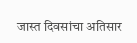जास्त दिवसांचा अतिसार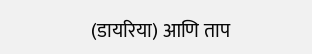(डायरिया) आणि ताप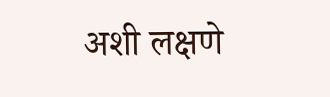अशी लक्षणे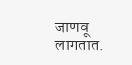जाणवू लागतात.